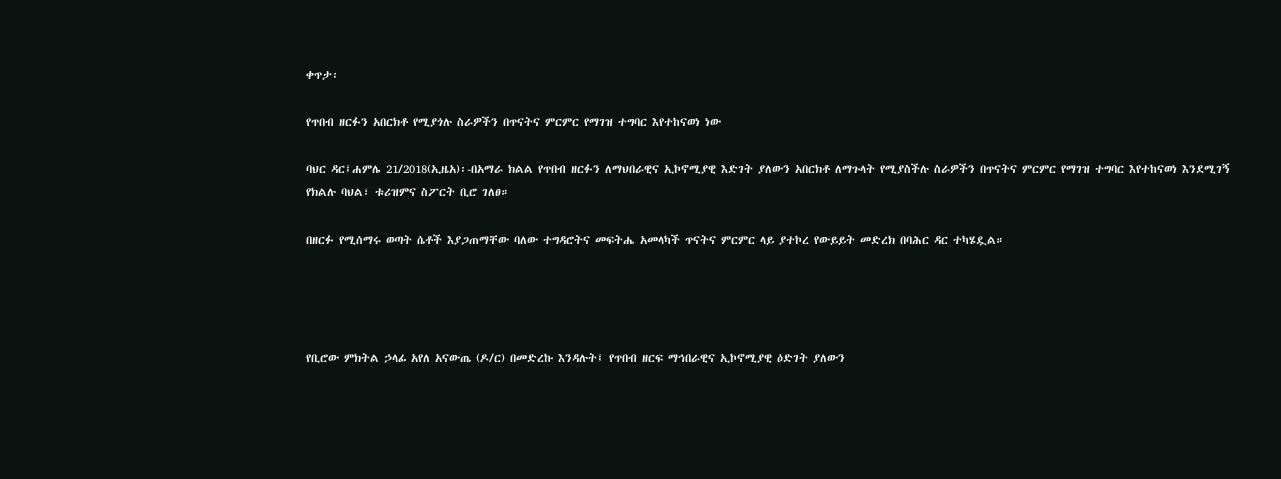ቀጥታ፡

የጥበብ ዘርፉን አበርክቶ የሚያጎሉ ስራዎችን በጥናትና ምርምር የማገዝ ተግባር እየተከናወነ ነው

ባህር ዳር፤ሐምሌ 21/2018(ኢዜአ)፡-በአማራ ክልል የጥበብ ዘርፉን ለማህበራዊና ኢኮኖሚያዊ እድገት ያለውን አበርክቶ ለማጉላት የሚያስችሉ ስራዎችን በጥናትና ምርምር የማገዝ ተግባር እየተከናወነ እንደሚገኝ የክልሉ ባህል፣ ቱሪዝምና ስፖርት ቢሮ ገለፀ።

በዘርፉ የሚሰማሩ ወጣት ሴቶች እያጋጠማቸው ባለው ተግዳሮትና መፍትሔ አመላካች ጥናትና ምርምር ላይ ያተኮረ የውይይት መድረክ በባሕር ዳር ተካሄዷል።




የቢሮው ምክትል ኃላፊ አየለ አናውጤ (ዶ/ር) በመድረኩ እንዳሉት፤ የጥበብ ዘርፍ ማኅበራዊና ኢኮኖሚያዊ ዕድገት ያለውን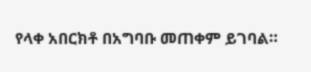የላቀ አበርክቶ በአግባቡ መጠቀም ይገባል።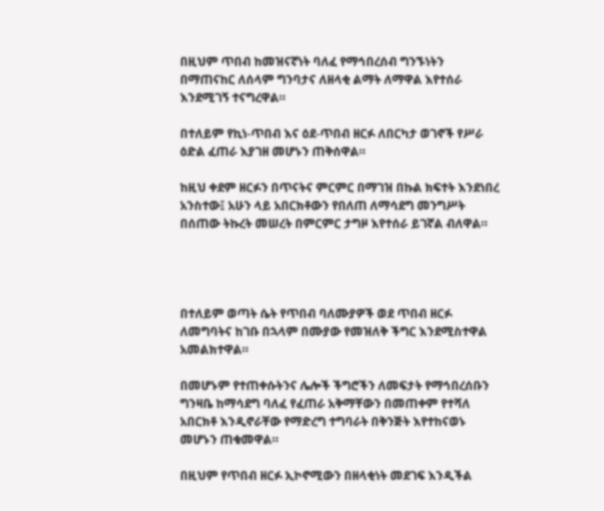በዚህም ጥበብ ከመዝናኛነት ባለፈ የማኅበረሰብ ግንኙነትን በማጠናከር ለሰላም ግንባታና ለዘላቂ ልማት ለማዋል እየተሰራ እንደሚገኝ ተናግረዋል።

በተለይም የኪነ-ጥበብ እና ዕደ-ጥበብ ዘርፉ ለበርካታ ወገኖች የሥራ ዕድል ፈጠራ እያገዘ መሆኑን ጠቅሰዋል።

ከዚህ ቀደም ዘርፉን በጥናትና ምርምር በማገዝ በኩል ክፍተት እንደነበረ አንስተው፤ አሁን ላይ አበርክቶውን የበለጠ ለማሳደግ መንግሥት በሰጠው ትኩረት መሠረት በምርምር ታግዞ እየተሰራ ይገኛል ብለዋል።




በተለይም ወጣት ሴት የጥበብ ባለሙያዎች ወደ ጥበብ ዘርፉ ለመግባትና ከገቡ በኋላም በሙያው የመዝለቅ ችግር እንደሚስተዋል አመልክተዋል።

በመሆኑም የተጠቀሱትንና ሌሎች ችግሮችን ለመፍታት የማኅበረሰቡን ግንዛቤ ከማሳደግ ባለፈ የፈጠራ አቅማቸውን በመጠቀም የተሻለ አበርክቶ እንዲኖራቸው የማድረግ ተግባራት በቅንጅት እየተከናወኑ መሆኑን ጠቁመዋል።

በዚህም የጥበብ ዘርፉ ኢኮኖሚውን በዘላቂነት መደገፍ እንዲችል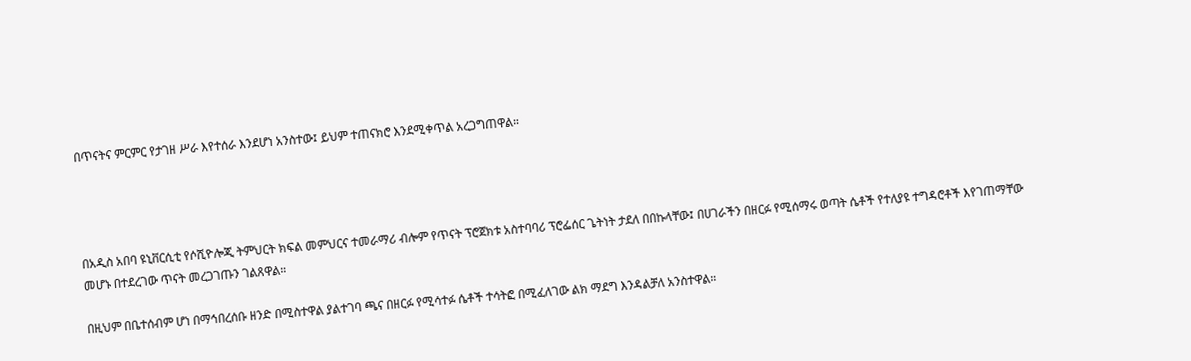በጥናትና ምርምር የታገዘ ሥራ እየተሰራ እንደሆነ አንስተው፤ ይህም ተጠናክሮ እንደሚቀጥል አረጋግጠዋል።




በአዲስ አበባ ዩኒቨርሲቲ የሶሺዮሎጂ ትምህርት ክፍል መምህርና ተመራማሪ ብሎም የጥናት ፕሮጀክቱ አስተባባሪ ፕሮፌሰር ጌትነት ታደለ በበኩላቸው፤ በሀገራችን በዘርፉ የሚሰማሩ ወጣት ሴቶች የተለያዩ ተግዳሮቶች እየገጠማቸው መሆኑ በተደረገው ጥናት መረጋገጡን ገልጸዋል።

በዚህም በቤተሰብም ሆነ በማኅበረሰቡ ዘንድ በሚስተዋል ያልተገባ ጫና በዘርፉ የሚሳተፉ ሴቶች ተሳትፎ በሚፈለገው ልክ ማደግ እንዳልቻለ አንስተዋል።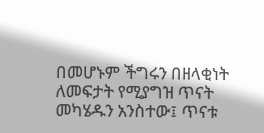በመሆኑም ችግሩን በዘላቂነት ለመፍታት የሚያግዝ ጥናት መካሄዱን አንስተው፤ ጥናቱ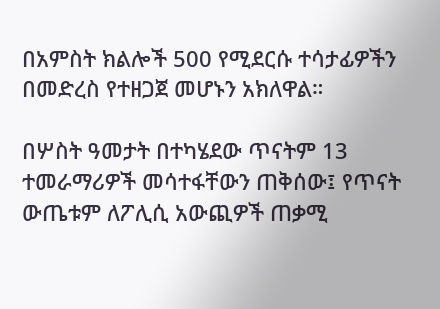በአምስት ክልሎች 500 የሚደርሱ ተሳታፊዎችን በመድረስ የተዘጋጀ መሆኑን አክለዋል።

በሦስት ዓመታት በተካሄደው ጥናትም 13 ተመራማሪዎች መሳተፋቸውን ጠቅሰው፤ የጥናት ውጤቱም ለፖሊሲ አውጪዎች ጠቃሚ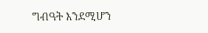ግብዓት እንደሚሆን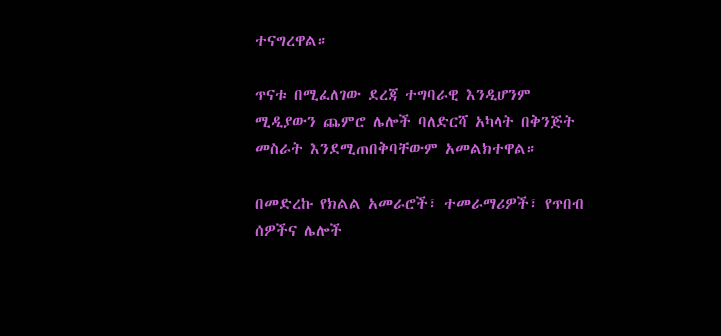ተናግረዋል።

ጥናቱ በሚፈለገው ደረጃ ተግባራዊ እንዲሆንም ሚዲያውን ጨምሮ ሌሎች ባለድርሻ አካላት በቅንጅት መስራት እንደሚጠበቅባቸውም አመልክተዋል።

በመድረኩ የክልል አመራሮች፣ ተመራማሪዎች፣ የጥበብ ሰዎችና ሌሎች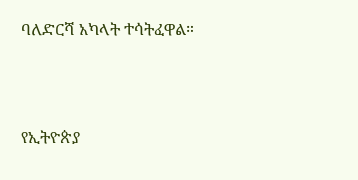ባለድርሻ አካላት ተሳትፈዋል።



የኢትዮጵያ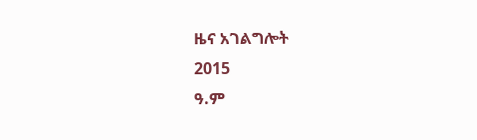ዜና አገልግሎት
2015
ዓ.ም